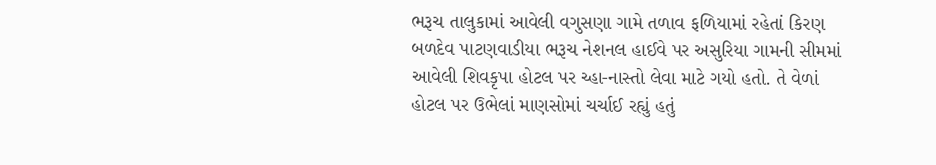ભરૂચ તાલુકામાં આવેલી વગુસણા ગામે તળાવ ફળિયામાં રહેતાં કિરણ બળદેવ પાટણવાડીયા ભરૂચ નેશનલ હાઈવે પર અસુરિયા ગામની સીમમાં આવેલી શિવકૃપા હોટલ પર ચ્હા-નાસ્તો લેવા માટે ગયો હતો. તે વેળાં હોટલ પર ઉભેલાં માણસોમાં ચર્ચાઈ રહ્યું હતું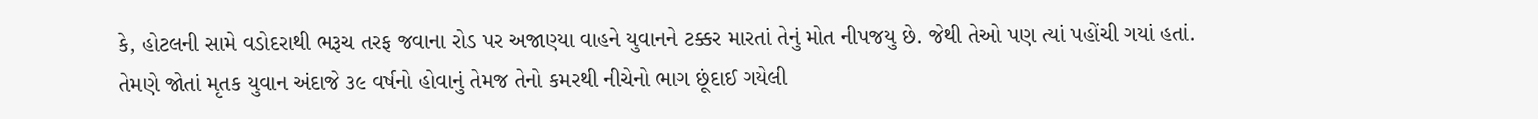કે, હોટલની સામે વડોદરાથી ભરૂચ તરફ જવાના રોડ પર અજાણ્યા વાહને યુવાનને ટક્કર મારતાં તેનું મોત નીપજયુ છે. જેથી તેઓ પણ ત્યાં પહોંચી ગયાં હતાં.
તેમણે જોતાં મૃતક યુવાન અંદાજે ૩૯ વર્ષનો હોવાનું તેમજ તેનો કમરથી નીચેનો ભાગ છૂંદાઈ ગયેલી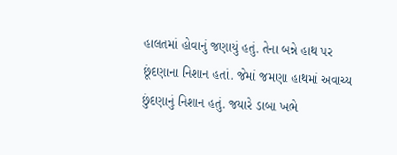હાલતમાં હોવાનું જણાયું હતું. તેના બન્ને હાથ પર છૂંદણાના નિશાન હતાં. જેમાં જમણા હાથમાં અવાચ્ય છુંદણાનું નિશાન હતું. જયારે ડાબા ખભે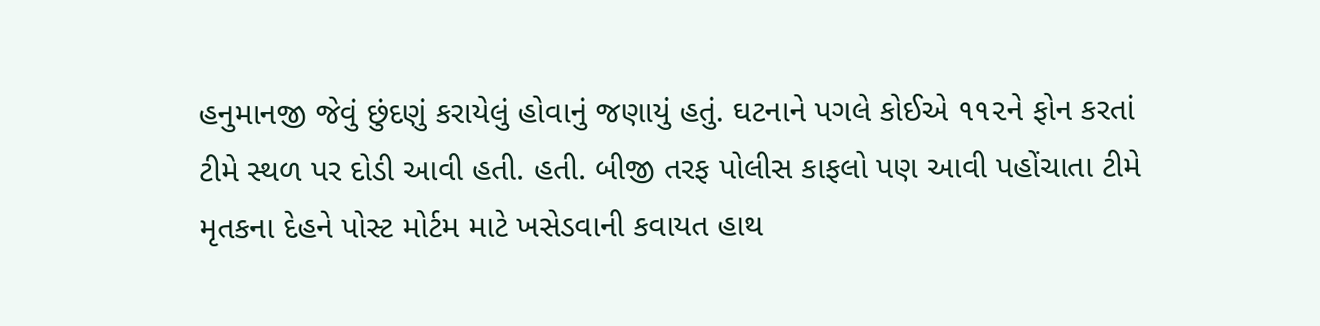હનુમાનજી જેવું છુંદણું કરાયેલું હોવાનું જણાયું હતું. ઘટનાને પગલે કોઈએ ૧૧૨ને ફોન કરતાં ટીમે સ્થળ પર દોડી આવી હતી. હતી. બીજી તરફ પોલીસ કાફલો પણ આવી પહોંચાતા ટીમે મૃતકના દેહને પોસ્ટ મોર્ટમ માટે ખસેડવાની કવાયત હાથ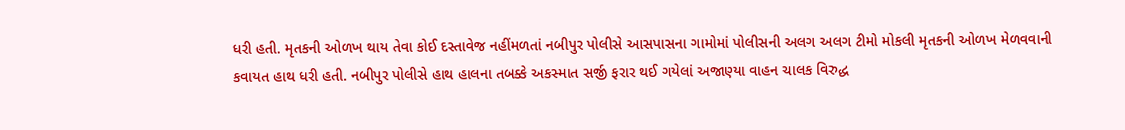ધરી હતી. મૃતકની ઓળખ થાય તેવા કોઈ દસ્તાવેજ નહીંમળતાં નબીપુર પોલીસે આસપાસના ગામોમાં પોલીસની અલગ અલગ ટીમો મોકલી મૃતકની ઓળખ મેળવવાની કવાયત હાથ ધરી હતી. નબીપુર પોલીસે હાથ હાલના તબક્કે અકસ્માત સર્જી ફરાર થઈ ગયેલાં અજાણ્યા વાહન ચાલક વિરુદ્ધ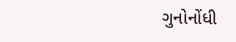ગુનોનોંધી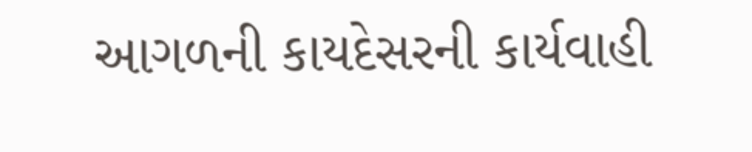આગળની કાયદેસરની કાર્યવાહી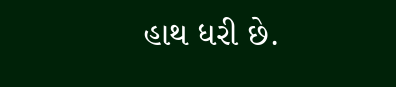હાથ ધરી છે.